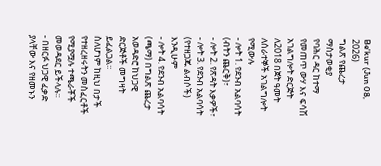Be'kur (Jun 08, 2026)
ግልጽ የጨረታ ማስታወቂያ
የባሕር ዳር ከተማ የመጠጥ ውሃ እና ፍሳሽ አገልግሎት ድርጅት ለ2018 በጀት ዓመት ለሰራተኞች አገልግሎት የሚውሉ
- ሎት 1. የደንብ አልባሳት (ብትን ጨርቅ)፣
- ሎት 2. የጽዳት እቃዎች፣
- ሎት 3. የደንብ አልባሳት (የተዘጋጁ ልብሶች) እንዲሁም
- ሎት 4. የደንብ አልባሳት (ጫማ) በግልጽ ጨረታ አወዳድሮ ከህጋዊ ድርጅቶች መግዛት ይፈልጋል፡፡
ስለሆነም ከዚህ በታች የተዘረዘሩትን መስፈርቶች የሚያሟሉ ተጫራቾች መወዳደር ይችላሉ፡፡
- በዘርፉ ህጋዊ ፈቃድ ያላቸው እና የዘመኑን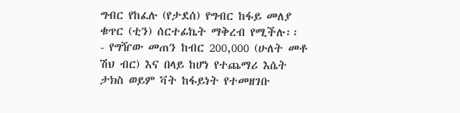ግብር የከፈሉ (የታደሰ) የግብር ከፋይ መለያ ቁጥር (ቲን) ሰርተፊኬት ማቅረብ የሚችሉ፡፡
- የግዥው መጠን ከብር 200,000 (ሁለት መቶ ሽህ ብር) እና በላይ ከሆነ የተጨማሪ እሴት ታክስ ወይም ቫት ከፋይነት የተመዘገቡ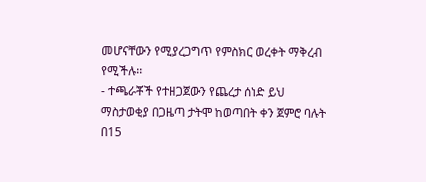መሆናቸውን የሚያረጋግጥ የምስክር ወረቀት ማቅረብ የሚችሉ፡፡
- ተጫራቾች የተዘጋጀውን የጨረታ ሰነድ ይህ ማስታወቂያ በጋዜጣ ታትሞ ከወጣበት ቀን ጀምሮ ባሉት በ15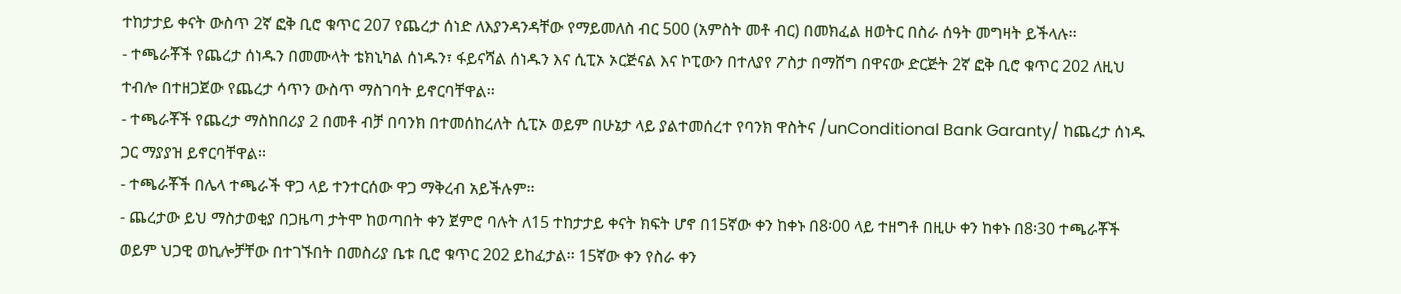ተከታታይ ቀናት ውስጥ 2ኛ ፎቅ ቢሮ ቁጥር 207 የጨረታ ሰነድ ለእያንዳንዳቸው የማይመለስ ብር 500 (አምስት መቶ ብር) በመክፈል ዘወትር በስራ ሰዓት መግዛት ይችላሉ፡፡
- ተጫራቾች የጨረታ ሰነዱን በመሙላት ቴክኒካል ሰነዱን፣ ፋይናሻል ሰነዱን እና ሲፒኦ ኦርጅናል እና ኮፒውን በተለያየ ፖስታ በማሸግ በዋናው ድርጅት 2ኛ ፎቅ ቢሮ ቁጥር 202 ለዚህ ተብሎ በተዘጋጀው የጨረታ ሳጥን ውስጥ ማስገባት ይኖርባቸዋል፡፡
- ተጫራቾች የጨረታ ማስከበሪያ 2 በመቶ ብቻ በባንክ በተመሰከረለት ሲፒኦ ወይም በሁኔታ ላይ ያልተመሰረተ የባንክ ዋስትና /unConditional Bank Garanty/ ከጨረታ ሰነዱ ጋር ማያያዝ ይኖርባቸዋል፡፡
- ተጫራቾች በሌላ ተጫራች ዋጋ ላይ ተንተርሰው ዋጋ ማቅረብ አይችሉም፡፡
- ጨረታው ይህ ማስታወቂያ በጋዜጣ ታትሞ ከወጣበት ቀን ጀምሮ ባሉት ለ15 ተከታታይ ቀናት ክፍት ሆኖ በ15ኛው ቀን ከቀኑ በ8፡00 ላይ ተዘግቶ በዚሁ ቀን ከቀኑ በ8፡30 ተጫራቾች ወይም ህጋዊ ወኪሎቻቸው በተገኙበት በመስሪያ ቤቱ ቢሮ ቁጥር 202 ይከፈታል፡፡ 15ኛው ቀን የስራ ቀን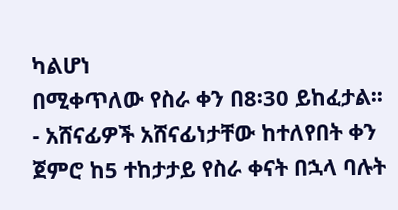ካልሆነ
በሚቀጥለው የስራ ቀን በ8፡30 ይከፈታል፡፡ - አሸናፊዎች አሸናፊነታቸው ከተለየበት ቀን ጀምሮ ከ5 ተከታታይ የስራ ቀናት በኋላ ባሉት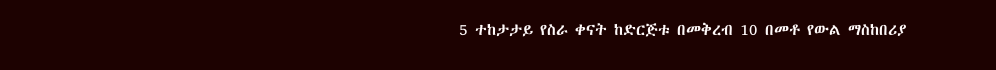5 ተከታታይ የስራ ቀናት ከድርጅቱ በመቅረብ 10 በመቶ የውል ማስከበሪያ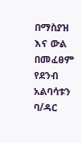በማስያዝ እና ውል በመፈፀም የደንብ አልባሳቱን ባ/ዳር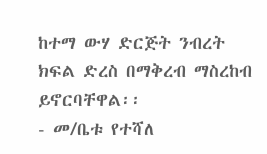ከተማ ውሃ ድርጅት ንብረት ክፍል ድረስ በማቅረብ ማስረከብ ይኖርባቸዋል፡፡
- መ/ቤቱ የተሻለ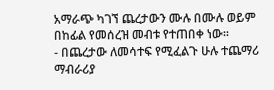አማራጭ ካገኘ ጨረታውን ሙሉ በሙሉ ወይም በከፊል የመሰረዝ መብቱ የተጠበቀ ነው፡፡
- በጨረታው ለመሳተፍ የሚፈልጉ ሁሉ ተጨማሪ ማብራሪያ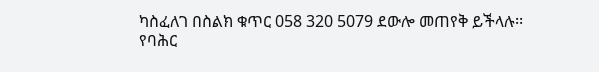ካስፈለገ በስልክ ቁጥር 058 320 5079 ደውሎ መጠየቅ ይችላሉ፡፡
የባሕር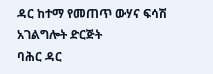ዳር ከተማ የመጠጥ ውሃና ፍሳሽ አገልግሎት ድርጅት
ባሕር ዳር